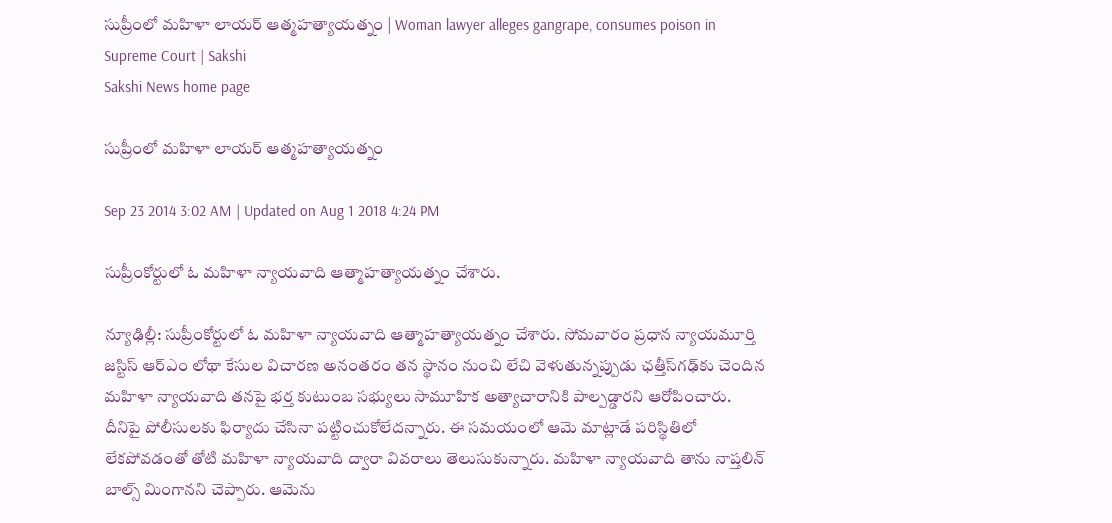సుప్రీంలో మహిళా లాయర్ ఆత్మహత్యాయత్నం | Woman lawyer alleges gangrape, consumes poison in Supreme Court | Sakshi
Sakshi News home page

సుప్రీంలో మహిళా లాయర్ ఆత్మహత్యాయత్నం

Sep 23 2014 3:02 AM | Updated on Aug 1 2018 4:24 PM

సుప్రీంకోర్టులో ఓ మహిళా న్యాయవాది ఆత్మాహత్యాయత్నం చేశారు.

న్యూఢిల్లీ: సుప్రీంకోర్టులో ఓ మహిళా న్యాయవాది ఆత్మాహత్యాయత్నం చేశారు. సోమవారం ప్రధాన న్యాయమూర్తి జస్టిస్ ఆర్‌ఎం లోథా కేసుల విచారణ అనంతరం తన స్థానం నుంచి లేచి వెళుతున్నప్పుడు ఛత్తీస్‌గఢ్‌కు చెందిన మహిళా న్యాయవాది తనపై భర్త కుటుంబ సభ్యులు సామూహిక అత్యాచారానికి పాల్పడ్డారని ఆరోపించారు. దీనిపై పోలీసులకు ఫిర్యాదు చేసినా పట్టించుకోలేదన్నారు. ఈ సమయంలో ఆమె మాట్లాడే పరిస్థితిలో లేకపోవడంతో తోటి మహిళా న్యాయవాది ద్వారా వివరాలు తెలుసుకున్నారు. మహిళా న్యాయవాది తాను నాప్తలిన్ బాల్స్ మింగానని చెప్పారు. ఆమెను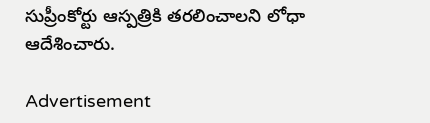సుప్రీంకోర్టు ఆస్పత్రికి తరలించాలని లోధా ఆదేశించారు.

Advertisement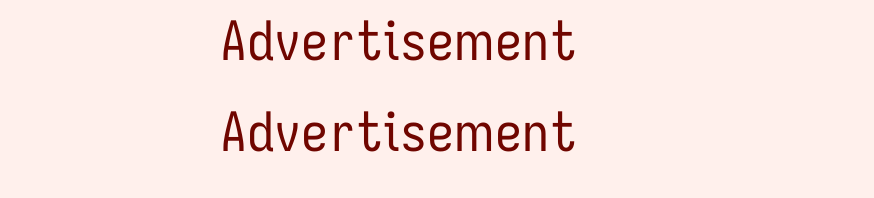Advertisement
Advertisement